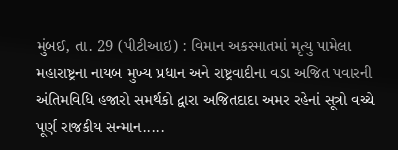મુંબઈ, તા. 29 (પીટીઆઇ) : વિમાન અકસ્માતમાં મૃત્યુ પામેલા મહારાષ્ટ્રના નાયબ મુખ્ય પ્રધાન અને રાષ્ટ્રવાદીના વડા અજિત પવારની અંતિમવિધિ હજારો સમર્થકો દ્વારા અજિતદાદા અમર રહેનાં સૂત્રો વચ્ચે પૂર્ણ રાજકીય સન્માન.....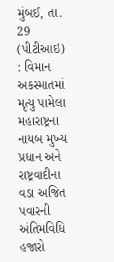મુંબઈ, તા. 29 (પીટીઆઇ) : વિમાન અકસ્માતમાં મૃત્યુ પામેલા મહારાષ્ટ્રના નાયબ મુખ્ય પ્રધાન અને રાષ્ટ્રવાદીના વડા અજિત પવારની અંતિમવિધિ હજારો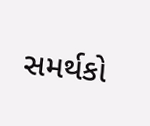સમર્થકો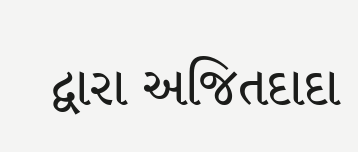દ્વારા અજિતદાદા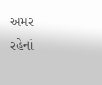અમર રહેનાં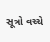સૂત્રો વચ્ચે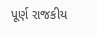પૂર્ણ રાજકીય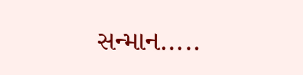સન્માન.....